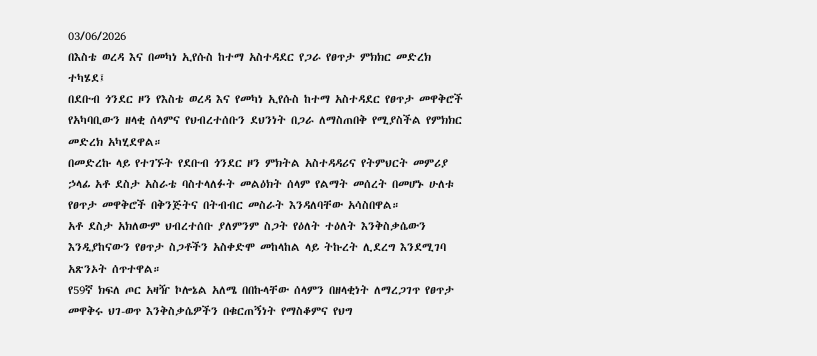03/06/2026
በእስቴ ወረዳ እና በመካነ ኢየሱስ ከተማ አስተዳደር የጋራ የፀጥታ ምክክር መድረክ ተካሄደ፤
በደቡብ ጎንደር ዞን የእስቴ ወረዳ እና የመካነ ኢየሱስ ከተማ አስተዳደር የፀጥታ መዋቅሮች የአካባቢውን ዘላቂ ሰላምና የህብረተሰቡን ደህንነት በጋራ ለማስጠበቅ የሚያስችል የምክክር መድረክ አካሂደዋል።
በመድረኩ ላይ የተገኙት የደቡብ ጎንደር ዞን ምክትል አስተዳዳሪና የትምህርት መምሪያ ኃላፊ አቶ ደስታ አስራቴ ባስተላለፉት መልዕክት ሰላም የልማት መሰረት በመሆኑ ሁለቱ የፀጥታ መዋቅሮች በቅንጅትና በትብብር መስራት እንዳለባቸው አሳስበዋል።
አቶ ደስታ አክለውም ህብረተሰቡ ያለምንም ስጋት የዕለት ተዕለት እንቅስቃሴውን እንዲያከናውን የፀጥታ ስጋቶችን አስቀድሞ መከላከል ላይ ትኩረት ሊደረግ እንደሚገባ አጽንኦት ሰጥተዋል።
የ59ኛ ክፍለ ጦር አዛዥ ኮሎኔል አለሜ በበኩላቸው ሰላምን በዘላቂነት ለማረጋገጥ የፀጥታ መዋቅሩ ህገ-ወጥ እንቅስቃሴዎችን በቁርጠኝነት የማስቆምና የህግ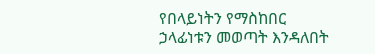የበላይነትን የማስከበር ኃላፊነቱን መወጣት እንዳለበት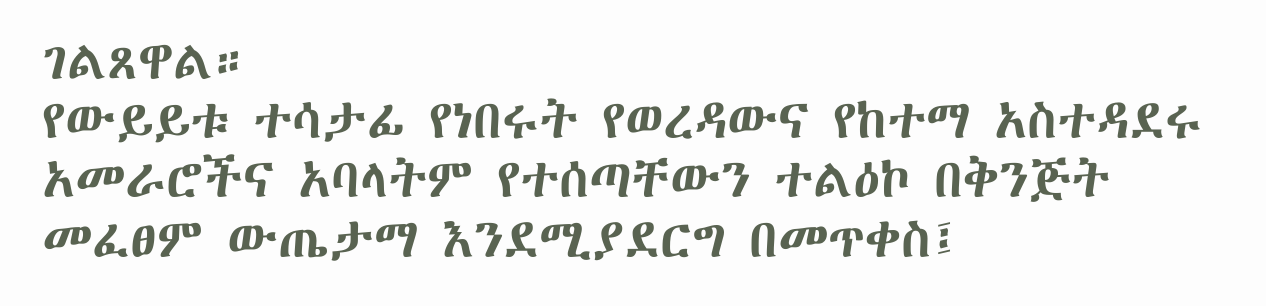ገልጸዋል።
የውይይቱ ተሳታፊ የነበሩት የወረዳውና የከተማ አስተዳደሩ አመራሮችና አባላትም የተሰጣቸውን ተልዕኮ በቅንጅት መፈፀም ውጤታማ እንደሚያደርግ በመጥቀስ፤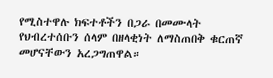የሚስተዋሉ ክፍተቶችን በጋራ በመሙላት የህብረተሰቡን ሰላም በዘላቂነት ለማስጠበቅ ቁርጠኛ መሆናቸውን አረጋግጠዋል።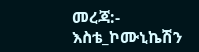መረጃ:- እስቴ_ኮሙኒኬሽን